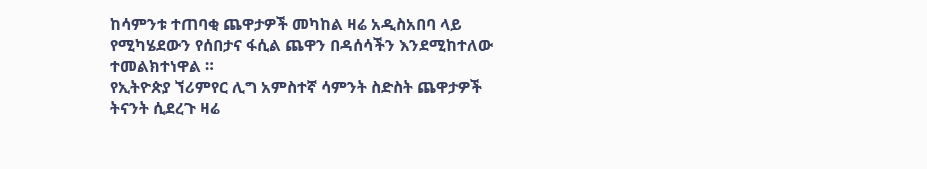ከሳምንቱ ተጠባቂ ጨዋታዎች መካከል ዛሬ አዲስአበባ ላይ የሚካሄደውን የሰበታና ፋሲል ጨዋን በዳሰሳችን እንደሚከተለው ተመልክተነዋል ።
የኢትዮጵያ ኘሪምየር ሊግ አምስተኛ ሳምንት ስድስት ጨዋታዎች ትናንት ሲደረጉ ዛሬ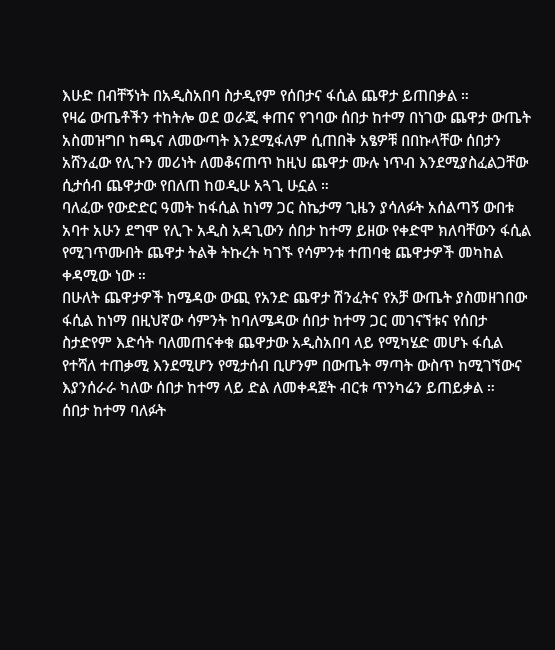እሁድ በብቸኝነት በአዲስአበባ ስታዲየም የሰበታና ፋሲል ጨዋታ ይጠበቃል ።
የዛሬ ውጤቶችን ተከትሎ ወደ ወራጂ ቀጠና የገባው ሰበታ ከተማ በነገው ጨዋታ ውጤት አስመዝግቦ ከጫና ለመውጣት እንደሚፋለም ሲጠበቅ አፄዎቹ በበኩላቸው ሰበታን አሸንፈው የሊጉን መሪነት ለመቆናጠጥ ከዚህ ጨዋታ ሙሉ ነጥብ እንደሚያስፈልጋቸው ሲታሰብ ጨዋታው የበለጠ ከወዲሁ አጓጊ ሁኗል ።
ባለፈው የውድድር ዓመት ከፋሲል ከነማ ጋር ስኬታማ ጊዜን ያሳለፉት አሰልጣኝ ውበቱ አባተ አሁን ደግሞ የሊጉ አዲስ አዳጊውን ሰበታ ከተማ ይዘው የቀድሞ ክለባቸውን ፋሲል የሚገጥሙበት ጨዋታ ትልቅ ትኩረት ካገኙ የሳምንቱ ተጠባቂ ጨዋታዎች መካከል ቀዳሚው ነው ።
በሁለት ጨዋታዎች ከሜዳው ውጪ የአንድ ጨዋታ ሽንፈትና የአቻ ውጤት ያስመዘገበው ፋሲል ከነማ በዚህኛው ሳምንት ከባለሜዳው ሰበታ ከተማ ጋር መገናኘቱና የሰበታ ስታድየም እድሳት ባለመጠናቀቁ ጨዋታው አዲስአበባ ላይ የሚካሄድ መሆኑ ፋሲል የተሻለ ተጠቃሚ እንደሚሆን የሚታሰብ ቢሆንም በውጤት ማጣት ውስጥ ከሚገኘውና እያንሰራራ ካለው ሰበታ ከተማ ላይ ድል ለመቀዳጀት ብርቱ ጥንካሬን ይጠይቃል ።
ሰበታ ከተማ ባለፉት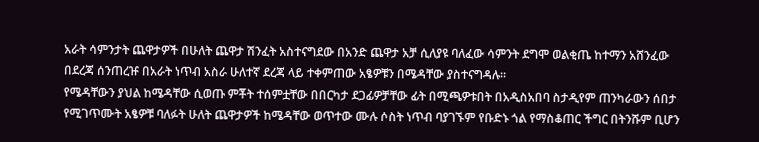አራት ሳምንታት ጨዋታዎች በሁለት ጨዋታ ሽንፈት አስተናግደው በአንድ ጨዋታ አቻ ሲለያዩ ባለፈው ሳምንት ደግሞ ወልቂጤ ከተማን አሸንፈው
በደረጃ ሰንጠረዡ በአራት ነጥብ አስራ ሁለተኛ ደረጃ ላይ ተቀምጠው አፄዎቹን በሜዳቸው ያስተናግዳሉ።
የሜዳቸውን ያህል ከሜዳቸው ሲወጡ ምቾት ተሰምቷቸው በበርካታ ደጋፊዎቻቸው ፊት በሚጫዎቱበት በአዲስአበባ ስታዲየም ጠንካራውን ሰበታ የሚገጥሙት አፄዎቹ ባለፉት ሁለት ጨዋታዎች ከሜዳቸው ወጥተው ሙሉ ሶስት ነጥብ ባያገኙም የቡድኑ ጎል የማስቆጠር ችግር በትንሹም ቢሆን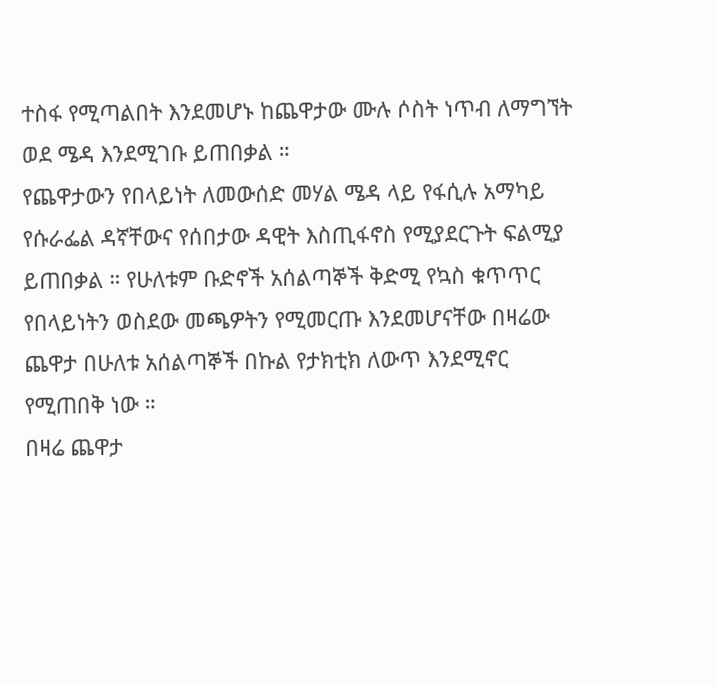ተስፋ የሚጣልበት እንደመሆኑ ከጨዋታው ሙሉ ሶስት ነጥብ ለማግኘት ወደ ሜዳ እንደሚገቡ ይጠበቃል ።
የጨዋታውን የበላይነት ለመውሰድ መሃል ሜዳ ላይ የፋሲሉ አማካይ የሱራፌል ዳኛቸውና የሰበታው ዳዊት እስጢፋኖስ የሚያደርጉት ፍልሚያ ይጠበቃል ። የሁለቱም ቡድኖች አሰልጣኞች ቅድሚ የኳስ ቁጥጥር የበላይነትን ወስደው መጫዎትን የሚመርጡ እንደመሆናቸው በዛሬው ጨዋታ በሁለቱ አሰልጣኞች በኩል የታክቲክ ለውጥ እንደሚኖር የሚጠበቅ ነው ።
በዛሬ ጨዋታ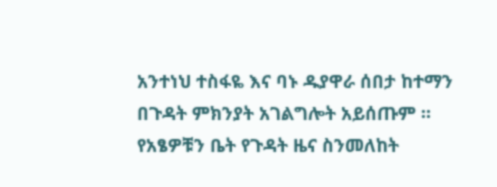አንተነህ ተስፋዬ እና ባኑ ዱያዋራ ሰበታ ከተማን በጉዳት ምክንያት አገልግሎት አይሰጡም ።
የአፄዎቹን ቤት የጉዳት ዜና ስንመለከት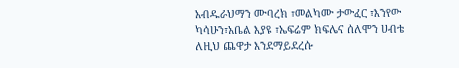አብዱራህማን ሙባረክ ፣መልካሙ ታውፈር ፣እንየው ካሳሁን፣አቤል እያዩ ፣ኤፍሬም ክፍሌና ሰለሞን ሀብቴ ለዚህ ጨዋታ እንደማይደረሱ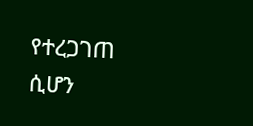የተረጋገጠ ሲሆን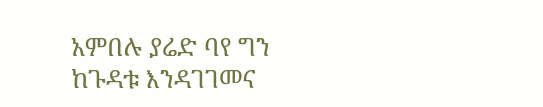አምበሉ ያሬድ ባየ ግን ከጉዳቱ እንዳገገመና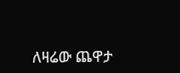ለዛሬው ጨዋታ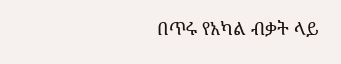በጥሩ የአካል ብቃት ላይ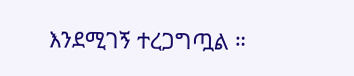እንደሚገኝ ተረጋግጧል ።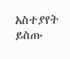አስተያየት ይስጡ